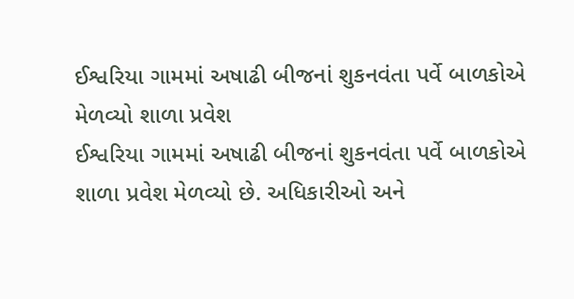ઈશ્વરિયા ગામમાં અષાઢી બીજનાં શુકનવંતા પર્વે બાળકોએ મેળવ્યો શાળા પ્રવેશ
ઈશ્વરિયા ગામમાં અષાઢી બીજનાં શુકનવંતા પર્વે બાળકોએ શાળા પ્રવેશ મેળવ્યો છે. અધિકારીઓ અને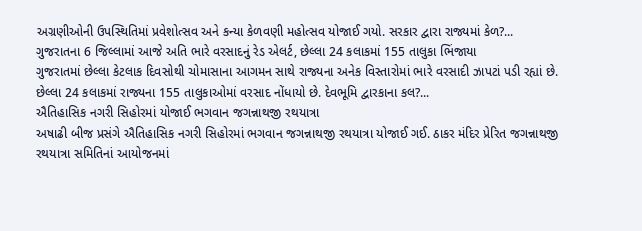અગ્રણીઓની ઉપસ્થિતિમાં પ્રવેશોત્સવ અને કન્યા કેળવણી મહોત્સવ યોજાઈ ગયો. સરકાર દ્વારા રાજ્યમાં કેળ?...
ગુજરાતના 6 જિલ્લામાં આજે અતિ ભારે વરસાદનું રેડ એલર્ટ, છેલ્લા 24 કલાકમાં 155 તાલુકા ભિંજાયા
ગુજરાતમાં છેલ્લા કેટલાક દિવસોથી ચોમાસાના આગમન સાથે રાજ્યના અનેક વિસ્તારોમાં ભારે વરસાદી ઝાપટાં પડી રહ્યાં છે. છેલ્લા 24 કલાકમાં રાજ્યના 155 તાલુકાઓમાં વરસાદ નોંધાયો છે. દેવભૂમિ દ્વારકાના કલ?...
ઐતિહાસિક નગરી સિહોરમાં યોજાઈ ભગવાન જગન્નાથજી રથયાત્રા
અષાઢી બીજ પ્રસંગે ઐતિહાસિક નગરી સિહોરમાં ભગવાન જગન્નાથજી રથયાત્રા યોજાઈ ગઈ. ઠાકર મંદિર પ્રેરિત જગન્નાથજી રથયાત્રા સમિતિનાં આયોજનમાં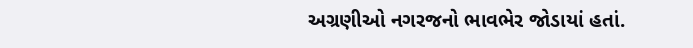અગ્રણીઓ નગરજનો ભાવભેર જોડાયાં હતાં.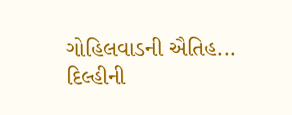ગોહિલવાડની ઐતિહ...
દિલ્હીની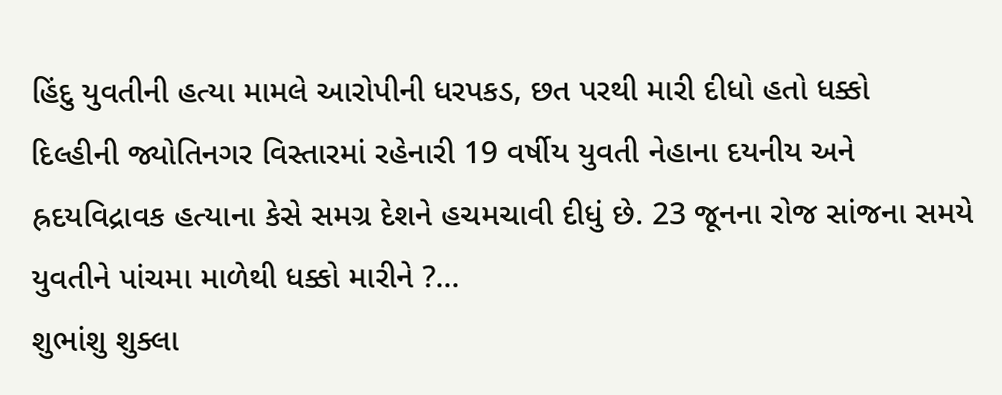હિંદુ યુવતીની હત્યા મામલે આરોપીની ધરપકડ, છત પરથી મારી દીધો હતો ધક્કો
દિલ્હીની જ્યોતિનગર વિસ્તારમાં રહેનારી 19 વર્ષીય યુવતી નેહાના દયનીય અને હ્રદયવિદ્રાવક હત્યાના કેસે સમગ્ર દેશને હચમચાવી દીધું છે. 23 જૂનના રોજ સાંજના સમયે યુવતીને પાંચમા માળેથી ધક્કો મારીને ?...
શુભાંશુ શુક્લા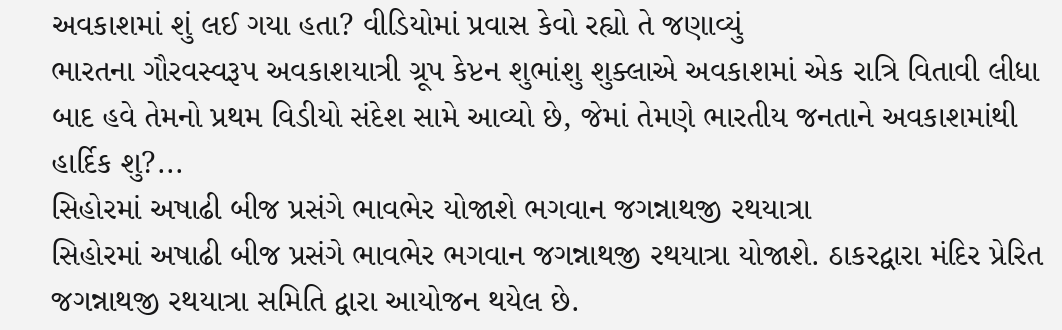અવકાશમાં શું લઈ ગયા હતા? વીડિયોમાં પ્રવાસ કેવો રહ્યો તે જણાવ્યું
ભારતના ગૌરવસ્વરૂપ અવકાશયાત્રી ગ્રૂપ કેપ્ટન શુભાંશુ શુક્લાએ અવકાશમાં એક રાત્રિ વિતાવી લીધા બાદ હવે તેમનો પ્રથમ વિડીયો સંદેશ સામે આવ્યો છે, જેમાં તેમણે ભારતીય જનતાને અવકાશમાંથી હાર્દિક શુ?...
સિહોરમાં અષાઢી બીજ પ્રસંગે ભાવભેર યોજાશે ભગવાન જગન્નાથજી રથયાત્રા
સિહોરમાં અષાઢી બીજ પ્રસંગે ભાવભેર ભગવાન જગન્નાથજી રથયાત્રા યોજાશે. ઠાકરદ્વારા મંદિર પ્રેરિત જગન્નાથજી રથયાત્રા સમિતિ દ્વારા આયોજન થયેલ છે.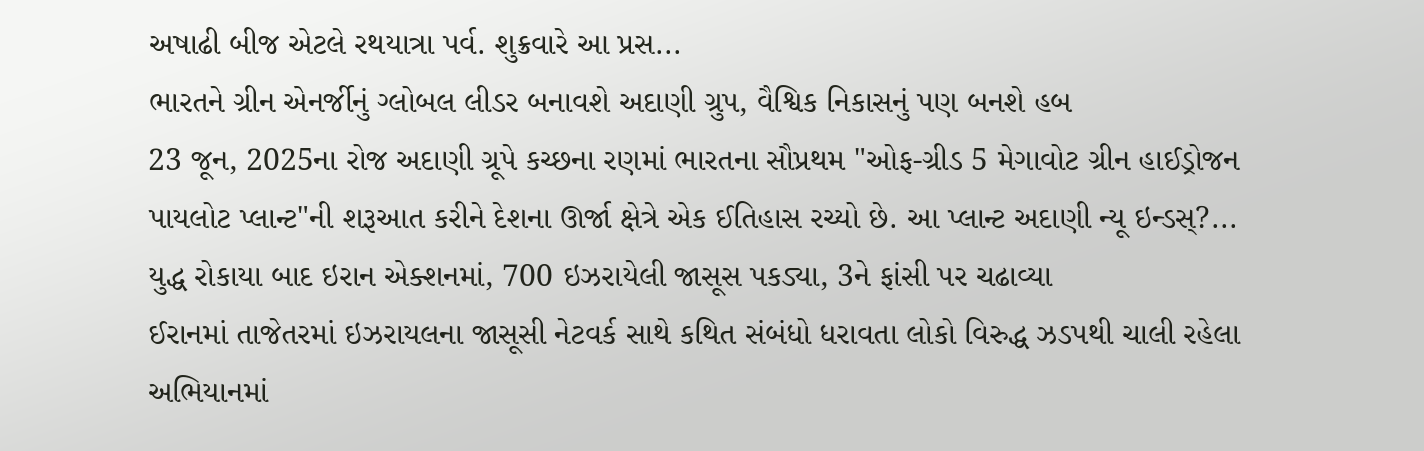અષાઢી બીજ એટલે રથયાત્રા પર્વ. શુક્રવારે આ પ્રસ...
ભારતને ગ્રીન એનર્જીનું ગ્લોબલ લીડર બનાવશે અદાણી ગ્રુપ, વૈશ્વિક નિકાસનું પણ બનશે હબ
23 જૂન, 2025ના રોજ અદાણી ગ્રૂપે કચ્છના રણમાં ભારતના સૌપ્રથમ "ઓફ-ગ્રીડ 5 મેગાવોટ ગ્રીન હાઈડ્રોજન પાયલોટ પ્લાન્ટ"ની શરૂઆત કરીને દેશના ઊર્જા ક્ષેત્રે એક ઈતિહાસ રચ્યો છે. આ પ્લાન્ટ અદાણી ન્યૂ ઇન્ડસ્?...
યુદ્ધ રોકાયા બાદ ઇરાન એક્શનમાં, 700 ઇઝરાયેલી જાસૂસ પકડ્યા, 3ને ફાંસી પર ચઢાવ્યા
ઈરાનમાં તાજેતરમાં ઇઝરાયલના જાસૂસી નેટવર્ક સાથે કથિત સંબંધો ધરાવતા લોકો વિરુદ્ધ ઝડપથી ચાલી રહેલા અભિયાનમાં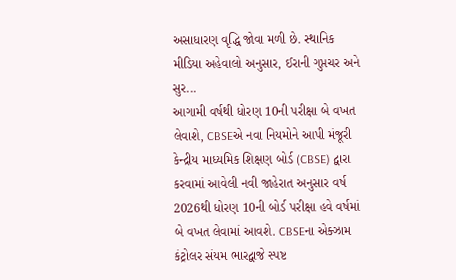અસાધારણ વૃદ્ધિ જોવા મળી છે. સ્થાનિક મીડિયા અહેવાલો અનુસાર, ઈરાની ગુપ્તચર અને સુર...
આગામી વર્ષથી ધોરણ 10ની પરીક્ષા બે વખત લેવાશે, CBSEએ નવા નિયમોને આપી મંજૂરી
કેન્દ્રીય માધ્યમિક શિક્ષણ બોર્ડ (CBSE) દ્વારા કરવામાં આવેલી નવી જાહેરાત અનુસાર વર્ષ 2026થી ધોરણ 10ની બોર્ડ પરીક્ષા હવે વર્ષમાં બે વખત લેવામાં આવશે. CBSEના એક્ઝામ કંટ્રોલર સંયમ ભારદ્વાજે સ્પષ્ટ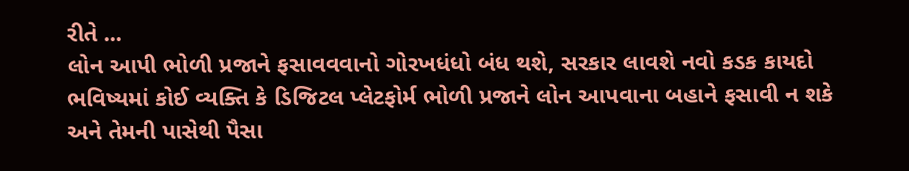રીતે ...
લોન આપી ભોળી પ્રજાને ફસાવવવાનો ગોરખધંધો બંધ થશે, સરકાર લાવશે નવો કડક કાયદો
ભવિષ્યમાં કોઈ વ્યક્તિ કે ડિજિટલ પ્લેટફોર્મ ભોળી પ્રજાને લોન આપવાના બહાને ફસાવી ન શકે અને તેમની પાસેથી પૈસા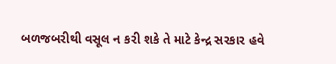બળજબરીથી વસૂલ ન કરી શકે તે માટે કેન્દ્ર સરકાર હવે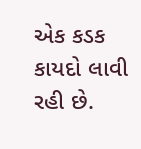એક કડક કાયદો લાવી રહી છે.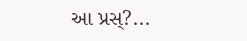આ પ્રસ્?...